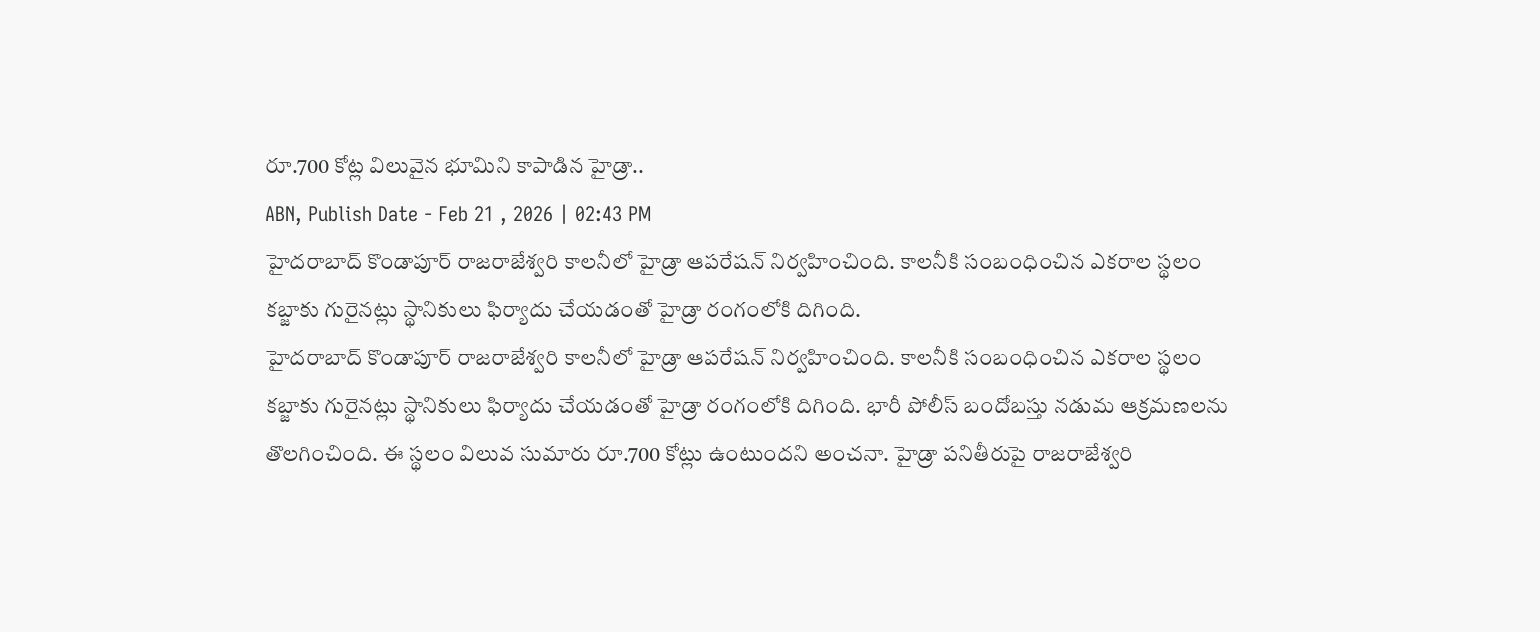రూ.700 కోట్ల విలువైన భూమిని కాపాడిన హైడ్రా..
ABN, Publish Date - Feb 21 , 2026 | 02:43 PM
హైదరాబాద్ కొండాపూర్ రాజరాజేశ్వరి కాలనీలో హైడ్రా ఆపరేషన్ నిర్వహించింది. కాలనీకి సంబంధించిన ఎకరాల స్థలం కబ్జాకు గురైనట్లు స్థానికులు ఫిర్యాదు చేయడంతో హైడ్రా రంగంలోకి దిగింది.
హైదరాబాద్ కొండాపూర్ రాజరాజేశ్వరి కాలనీలో హైడ్రా ఆపరేషన్ నిర్వహించింది. కాలనీకి సంబంధించిన ఎకరాల స్థలం కబ్జాకు గురైనట్లు స్థానికులు ఫిర్యాదు చేయడంతో హైడ్రా రంగంలోకి దిగింది. భారీ పోలీస్ బందోబస్తు నడుమ ఆక్రమణలను తొలగించింది. ఈ స్థలం విలువ సుమారు రూ.700 కోట్లు ఉంటుందని అంచనా. హైడ్రా పనితీరుపై రాజరాజేశ్వరి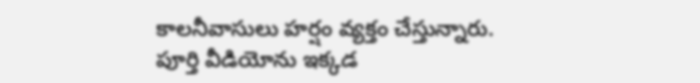కాలనీవాసులు హర్షం వ్యక్తం చేస్తున్నారు.
పూర్తి వీడియోను ఇక్కడ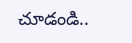చూడండి..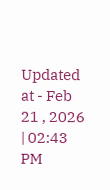Updated at - Feb 21 , 2026 | 02:43 PM